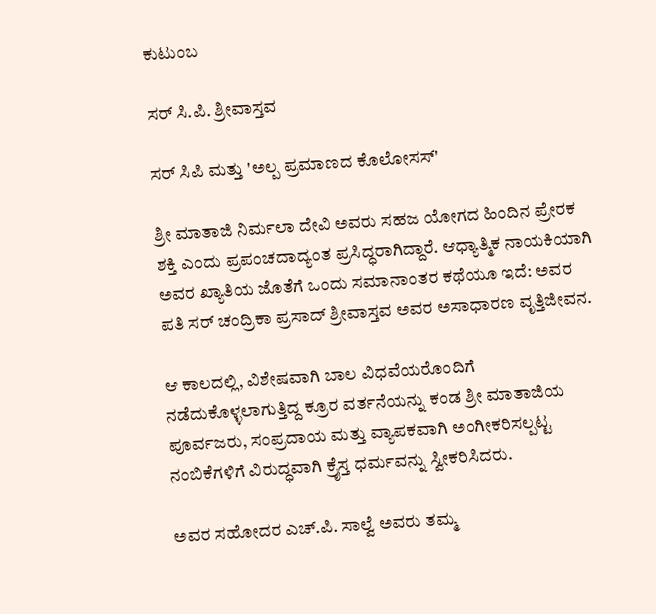ಕುಟುಂಬ

ಸರ್ ಸಿ.ಪಿ. ಶ್ರೀವಾಸ್ತವ

ಸರ್ ಸಿಪಿ ಮತ್ತು 'ಅಲ್ಪ ಪ್ರಮಾಣದ ಕೊಲೋಸಸ್'

ಶ್ರೀ ಮಾತಾಜಿ ನಿರ್ಮಲಾ ದೇವಿ ಅವರು ಸಹಜ ಯೋಗದ ಹಿಂದಿನ ಪ್ರೇರಕ ಶಕ್ತಿ ಎಂದು ಪ್ರಪಂಚದಾದ್ಯಂತ ಪ್ರಸಿದ್ಧರಾಗಿದ್ದಾರೆ. ಆಧ್ಯಾತ್ಮಿಕ ನಾಯಕಿಯಾಗಿ ಅವರ ಖ್ಯಾತಿಯ ಜೊತೆಗೆ ಒಂದು ಸಮಾನಾಂತರ ಕಥೆಯೂ ಇದೆ: ಅವರ ಪತಿ ಸರ್ ಚಂದ್ರಿಕಾ ಪ್ರಸಾದ್ ಶ್ರೀವಾಸ್ತವ ಅವರ ಅಸಾಧಾರಣ ವೃತ್ತಿಜೀವನ.

ಆ ಕಾಲದಲ್ಲಿ, ವಿಶೇಷವಾಗಿ ಬಾಲ ವಿಧವೆಯರೊಂದಿಗೆ ನಡೆದುಕೊಳ್ಳಲಾಗುತ್ತಿದ್ದ ಕ್ರೂರ ವರ್ತನೆಯನ್ನು ಕಂಡ ಶ್ರೀ ಮಾತಾಜಿಯ ಪೂರ್ವಜರು, ಸಂಪ್ರದಾಯ ಮತ್ತು ವ್ಯಾಪಕವಾಗಿ ಅಂಗೀಕರಿಸಲ್ಪಟ್ಟ ನಂಬಿಕೆಗಳಿಗೆ ವಿರುದ್ಧವಾಗಿ ಕ್ರೈಸ್ತ ಧರ್ಮವನ್ನು ಸ್ವೀಕರಿಸಿದರು.

ಅವರ ಸಹೋದರ ಎಚ್.ಪಿ. ಸಾಲ್ವೆ ಅವರು ತಮ್ಮ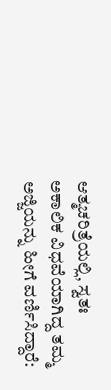ಆತ್ಮಚರಿತ್ರೆಯಲ್ಲಿ, ಸ್ವತಃ ಅಕಾಲಿಕ ವಿಧವೆಯಾಗಿದ್ದ ತಮ್ಮ ಅಜ್ಜಿಯನ್ನು ಹೀಗೆ ವರ್ಣಿಸಿದ್ದಾರೆ: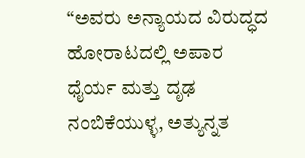“ಅವರು ಅನ್ಯಾಯದ ವಿರುದ್ಧದ ಹೋರಾಟದಲ್ಲಿ ಅಪಾರ ಧೈರ್ಯ ಮತ್ತು ದೃಢ ನಂಬಿಕೆಯುಳ್ಳ, ಅತ್ಯುನ್ನತ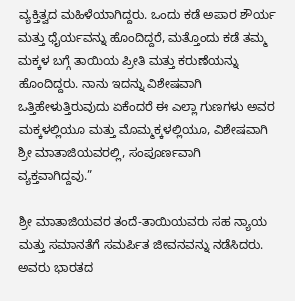ವ್ಯಕ್ತಿತ್ವದ ಮಹಿಳೆಯಾಗಿದ್ದರು. ಒಂದು ಕಡೆ ಅಪಾರ ಶೌರ್ಯ ಮತ್ತು ಧೈರ್ಯವನ್ನು ಹೊಂದಿದ್ದರೆ, ಮತ್ತೊಂದು ಕಡೆ ತಮ್ಮ ಮಕ್ಕಳ ಬಗ್ಗೆ ತಾಯಿಯ ಪ್ರೀತಿ ಮತ್ತು ಕರುಣೆಯನ್ನು ಹೊಂದಿದ್ದರು. ನಾನು ಇದನ್ನು ವಿಶೇಷವಾಗಿ ಒತ್ತಿಹೇಳುತ್ತಿರುವುದು ಏಕೆಂದರೆ ಈ ಎಲ್ಲಾ ಗುಣಗಳು ಅವರ ಮಕ್ಕಳಲ್ಲಿಯೂ ಮತ್ತು ಮೊಮ್ಮಕ್ಕಳಲ್ಲಿಯೂ, ವಿಶೇಷವಾಗಿ ಶ್ರೀ ಮಾತಾಜಿಯವರಲ್ಲಿ, ಸಂಪೂರ್ಣವಾಗಿ ವ್ಯಕ್ತವಾಗಿದ್ದವು.”

ಶ್ರೀ ಮಾತಾಜಿಯವರ ತಂದೆ-ತಾಯಿಯವರು ಸಹ ನ್ಯಾಯ ಮತ್ತು ಸಮಾನತೆಗೆ ಸಮರ್ಪಿತ ಜೀವನವನ್ನು ನಡೆಸಿದರು. ಅವರು ಭಾರತದ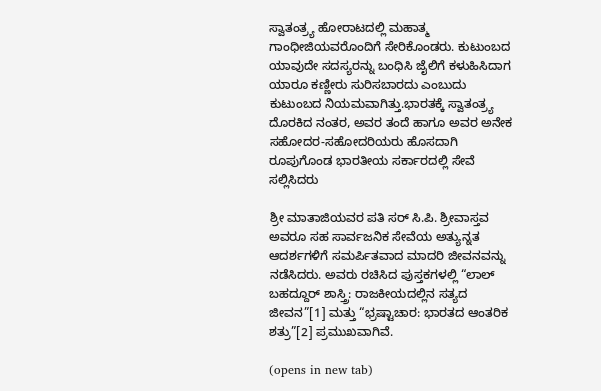ಸ್ವಾತಂತ್ರ್ಯ ಹೋರಾಟದಲ್ಲಿ ಮಹಾತ್ಮ ಗಾಂಧೀಜಿಯವರೊಂದಿಗೆ ಸೇರಿಕೊಂಡರು. ಕುಟುಂಬದ ಯಾವುದೇ ಸದಸ್ಯರನ್ನು ಬಂಧಿಸಿ ಜೈಲಿಗೆ ಕಳುಹಿಸಿದಾಗ ಯಾರೂ ಕಣ್ಣೀರು ಸುರಿಸಬಾರದು ಎಂಬುದು ಕುಟುಂಬದ ನಿಯಮವಾಗಿತ್ತು.ಭಾರತಕ್ಕೆ ಸ್ವಾತಂತ್ರ್ಯ ದೊರಕಿದ ನಂತರ, ಅವರ ತಂದೆ ಹಾಗೂ ಅವರ ಅನೇಕ ಸಹೋದರ-ಸಹೋದರಿಯರು ಹೊಸದಾಗಿ ರೂಪುಗೊಂಡ ಭಾರತೀಯ ಸರ್ಕಾರದಲ್ಲಿ ಸೇವೆ ಸಲ್ಲಿಸಿದರು

ಶ್ರೀ ಮಾತಾಜಿಯವರ ಪತಿ ಸರ್ ಸಿ.ಪಿ. ಶ್ರೀವಾಸ್ತವ ಅವರೂ ಸಹ ಸಾರ್ವಜನಿಕ ಸೇವೆಯ ಅತ್ಯುನ್ನತ ಆದರ್ಶಗಳಿಗೆ ಸಮರ್ಪಿತವಾದ ಮಾದರಿ ಜೀವನವನ್ನು ನಡೆಸಿದರು. ಅವರು ರಚಿಸಿದ ಪುಸ್ತಕಗಳಲ್ಲಿ “ಲಾಲ್ ಬಹದ್ದೂರ್ ಶಾಸ್ತ್ರಿ: ರಾಜಕೀಯದಲ್ಲಿನ ಸತ್ಯದ ಜೀವನ”[1] ಮತ್ತು “ಭ್ರಷ್ಟಾಚಾರ: ಭಾರತದ ಆಂತರಿಕ ಶತ್ರು”[2] ಪ್ರಮುಖವಾಗಿವೆ.

(opens in new tab)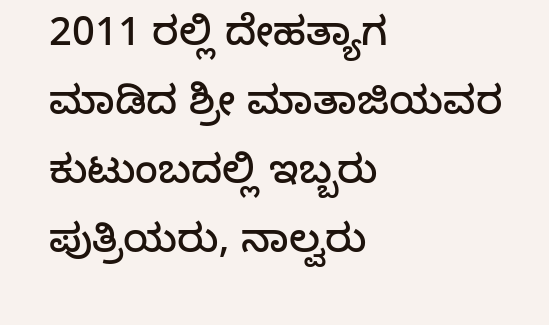2011 ರಲ್ಲಿ ದೇಹತ್ಯಾಗ ಮಾಡಿದ ಶ್ರೀ ಮಾತಾಜಿಯವರ ಕುಟುಂಬದಲ್ಲಿ ಇಬ್ಬರು ಪುತ್ರಿಯರು, ನಾಲ್ವರು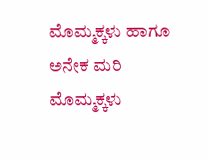ಮೊಮ್ಮಕ್ಕಳು ಹಾಗೂ ಅನೇಕ ಮರಿ ಮೊಮ್ಮಕ್ಕಳು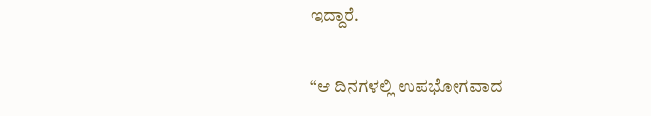ಇದ್ದಾರೆ.

“ಆ ದಿನಗಳಲ್ಲಿ ಉಪಭೋಗವಾದ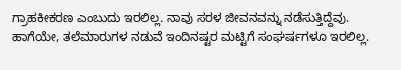ಗ್ರಾಹಕೀಕರಣ ಎಂಬುದು ಇರಲಿಲ್ಲ. ನಾವು ಸರಳ ಜೀವನವನ್ನು ನಡೆಸುತ್ತಿದ್ದೆವು. ಹಾಗೆಯೇ, ತಲೆಮಾರುಗಳ ನಡುವೆ ಇಂದಿನಷ್ಟರ ಮಟ್ಟಿಗೆ ಸಂಘರ್ಷಗಳೂ ಇರಲಿಲ್ಲ.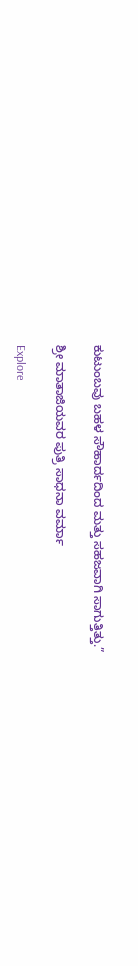ಕುಟುಂಬವು ಬಹಳ ಸೌಹಾರ್ದದಿಂದ ಮತ್ತು ಸಹಜವಾಗಿ ಸಾಗುತ್ತಿತ್ತು.”

ಶ್ರೀ ಮಾತಾಜಿಯವರ ಪುತ್ರಿ ಸಾಧನಾ ವರ್ಮಾ

Explore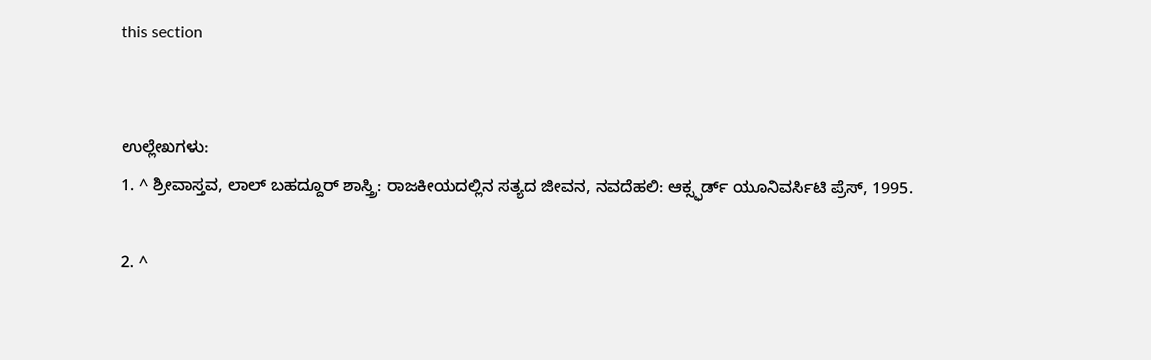this section


ಉಲ್ಲೇಖಗಳು:
1. ^ ಶ್ರೀವಾಸ್ತವ, ಲಾಲ್ ಬಹದ್ದೂರ್ ಶಾಸ್ತ್ರಿ: ರಾಜಕೀಯದಲ್ಲಿನ ಸತ್ಯದ ಜೀವನ, ನವದೆಹಲಿ: ಆಕ್ಸ್ಫರ್ಡ್ ಯೂನಿವರ್ಸಿಟಿ ಪ್ರೆಸ್, 1995.

2. ^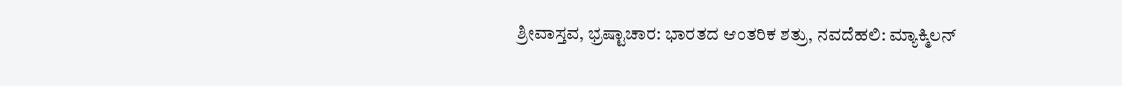ಶ್ರೀವಾಸ್ತವ, ಭ್ರಷ್ಟಾಚಾರ: ಭಾರತದ ಆಂತರಿಕ ಶತ್ರು, ನವದೆಹಲಿ: ಮ್ಯಾಕ್ಮಿಲನ್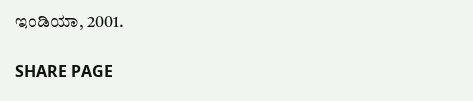ಇಂಡಿಯಾ, 2001.

SHARE PAGE